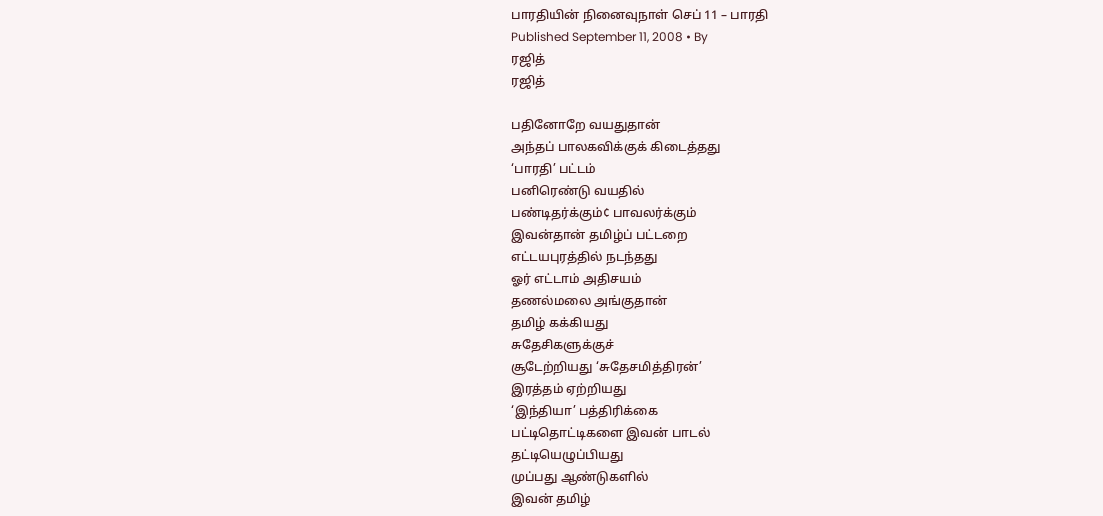பாரதியின் நினைவுநாள் செப் 11 – பாரதி
Published September 11, 2008 • By
ரஜித்
ரஜித்

பதினோறே வயதுதான்
அந்தப் பாலகவிக்குக் கிடைத்தது
‘பாரதி’ பட்டம்
பனிரெண்டு வயதில்
பண்டிதர்க்கும்¢ பாவலர்க்கும்
இவன்தான் தமிழ்ப் பட்டறை
எட்டயபுரத்தில் நடந்தது
ஓர் எட்டாம் அதிசயம்
தணல்மலை அங்குதான்
தமிழ் கக்கியது
சுதேசிகளுக்குச்
சூடேற்றியது ‘சுதேசமித்திரன்’
இரத்தம் ஏற்றியது
‘இந்தியா’ பத்திரிக்கை
பட்டிதொட்டிகளை இவன் பாடல்
தட்டியெழுப்பியது
முப்பது ஆண்டுகளில்
இவன் தமிழ்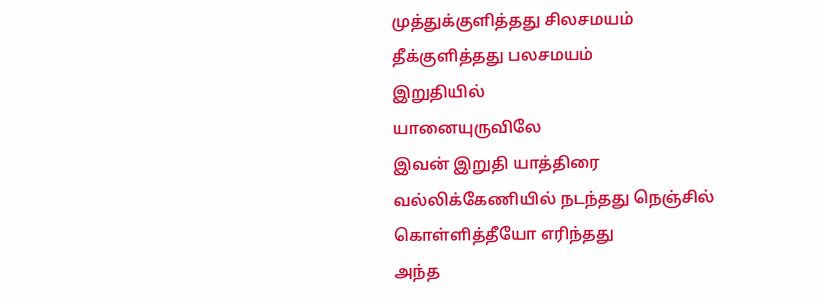முத்துக்குளித்தது சிலசமயம்
தீக்குளித்தது பலசமயம்
இறுதியில்
யானையுருவிலே
இவன் இறுதி யாத்திரை
வல்லிக்கேணியில் நடந்தது நெஞ்சில்
கொள்ளித்தீயோ எரிந்தது
அந்த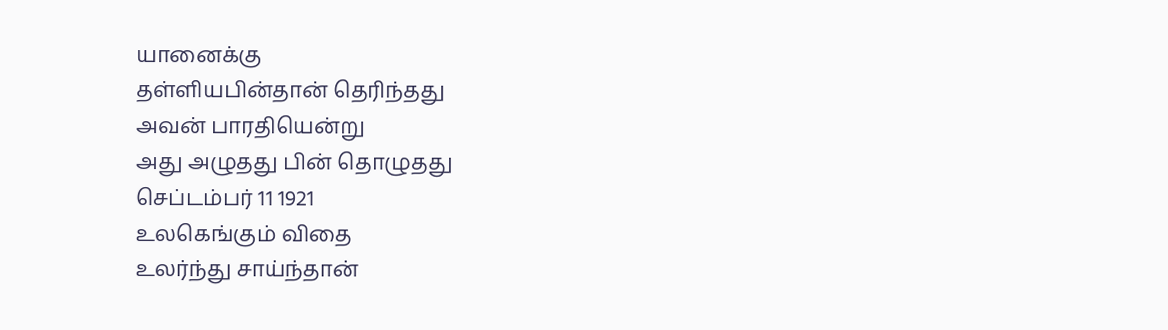யானைக்கு
தள்ளியபின்தான் தெரிந்தது
அவன் பாரதியென்று
அது அழுதது பின் தொழுதது
செப்டம்பர் 11 1921
உலகெங்கும் விதை
உலர்ந்து சாய்ந்தான்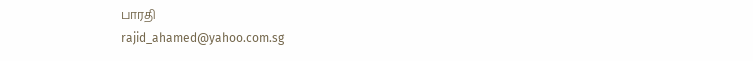பாரதி
rajid_ahamed@yahoo.com.sg